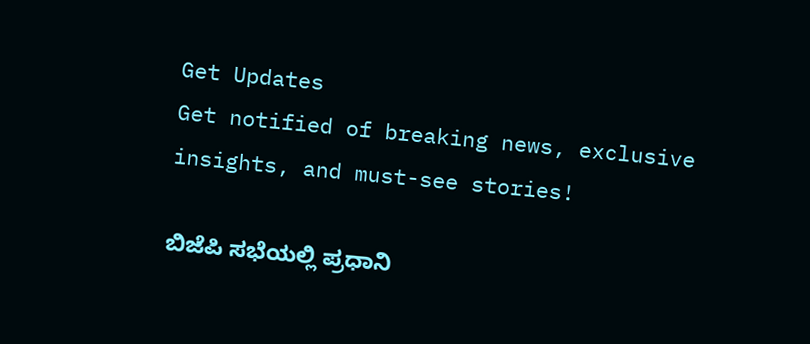Get Updates
Get notified of breaking news, exclusive insights, and must-see stories!

ಬಿಜೆಪಿ ಸಭೆಯಲ್ಲಿ ಪ್ರಧಾನಿ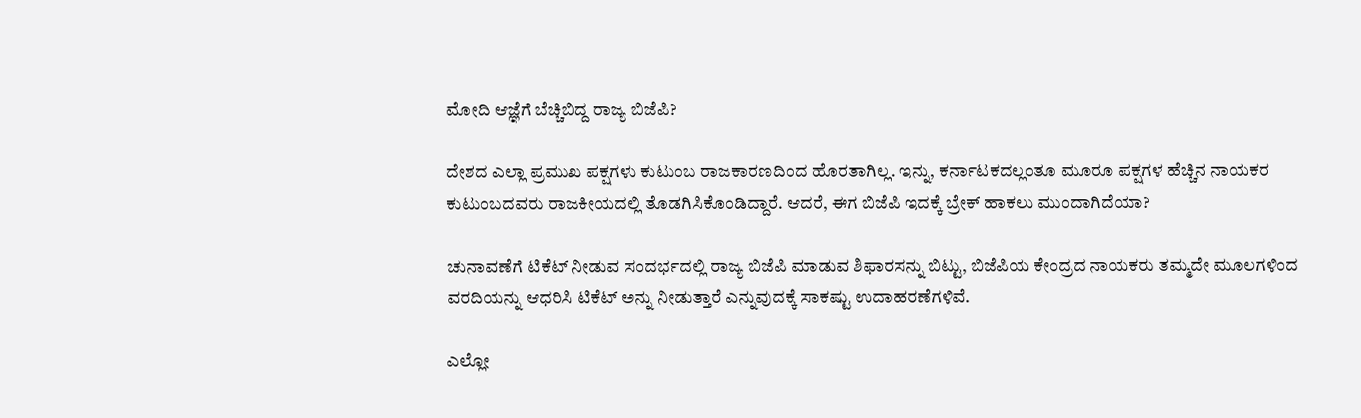ಮೋದಿ ಆಜ್ಞೆಗೆ ಬೆಚ್ಚಿಬಿದ್ದ ರಾಜ್ಯ ಬಿಜೆಪಿ?

ದೇಶದ ಎಲ್ಲಾ ಪ್ರಮುಖ ಪಕ್ಷಗಳು ಕುಟುಂಬ ರಾಜಕಾರಣದಿಂದ ಹೊರತಾಗಿಲ್ಲ. ಇನ್ನು, ಕರ್ನಾಟಕದಲ್ಲಂತೂ ಮೂರೂ ಪಕ್ಷಗಳ ಹೆಚ್ಚಿನ ನಾಯಕರ ಕುಟುಂಬದವರು ರಾಜಕೀಯದಲ್ಲಿ ತೊಡಗಿಸಿಕೊಂಡಿದ್ದಾರೆ. ಆದರೆ, ಈಗ ಬಿಜೆಪಿ ಇದಕ್ಕೆ ಬ್ರೇಕ್ ಹಾಕಲು ಮುಂದಾಗಿದೆಯಾ?

ಚುನಾವಣೆಗೆ ಟಿಕೆಟ್ ನೀಡುವ ಸಂದರ್ಭದಲ್ಲಿ ರಾಜ್ಯ ಬಿಜೆಪಿ ಮಾಡುವ ಶಿಫಾರಸನ್ನು ಬಿಟ್ಟು, ಬಿಜೆಪಿಯ ಕೇಂದ್ರದ ನಾಯಕರು ತಮ್ಮದೇ ಮೂಲಗಳಿಂದ ವರದಿಯನ್ನು ಆಧರಿಸಿ ಟಿಕೆಟ್ ಅನ್ನು ನೀಡುತ್ತಾರೆ ಎನ್ನುವುದಕ್ಕೆ ಸಾಕಷ್ಟು ಉದಾಹರಣೆಗಳಿವೆ.

ಎಲ್ಲೋ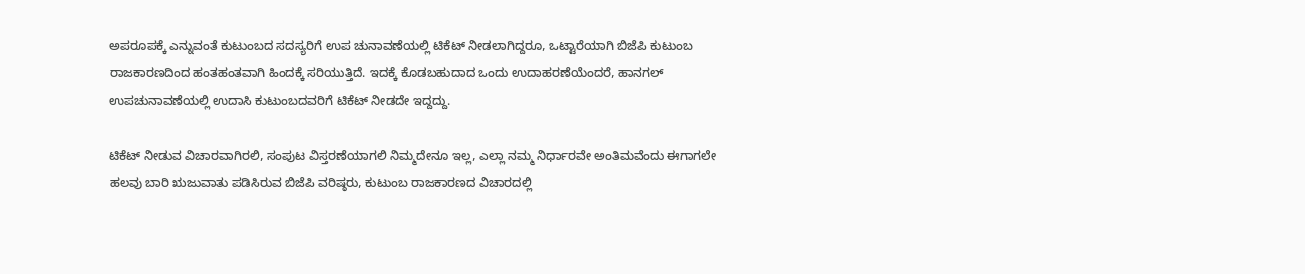ಅಪರೂಪಕ್ಕೆ ಎನ್ನುವಂತೆ ಕುಟುಂಬದ ಸದಸ್ಯರಿಗೆ ಉಪ ಚುನಾವಣೆಯಲ್ಲಿ ಟಿಕೆಟ್ ನೀಡಲಾಗಿದ್ದರೂ, ಒಟ್ಟಾರೆಯಾಗಿ ಬಿಜೆಪಿ ಕುಟುಂಬ ರಾಜಕಾರಣದಿಂದ ಹಂತಹಂತವಾಗಿ ಹಿಂದಕ್ಕೆ ಸರಿಯುತ್ತಿದೆ. ಇದಕ್ಕೆ ಕೊಡಬಹುದಾದ ಒಂದು ಉದಾಹರಣೆಯೆಂದರೆ, ಹಾನಗಲ್ ಉಪಚುನಾವಣೆಯಲ್ಲಿ ಉದಾಸಿ ಕುಟುಂಬದವರಿಗೆ ಟಿಕೆಟ್ ನೀಡದೇ ಇದ್ದದ್ದು.

ಟಿಕೆಟ್ ನೀಡುವ ವಿಚಾರವಾಗಿರಲಿ, ಸಂಪುಟ ವಿಸ್ತರಣೆಯಾಗಲಿ ನಿಮ್ಮದೇನೂ ಇಲ್ಲ, ಎಲ್ಲಾ ನಮ್ಮ ನಿರ್ಧಾರವೇ ಅಂತಿಮವೆಂದು ಈಗಾಗಲೇ ಹಲವು ಬಾರಿ ಋಜುವಾತು ಪಡಿಸಿರುವ ಬಿಜೆಪಿ ವರಿಷ್ಠರು, ಕುಟುಂಬ ರಾಜಕಾರಣದ ವಿಚಾರದಲ್ಲಿ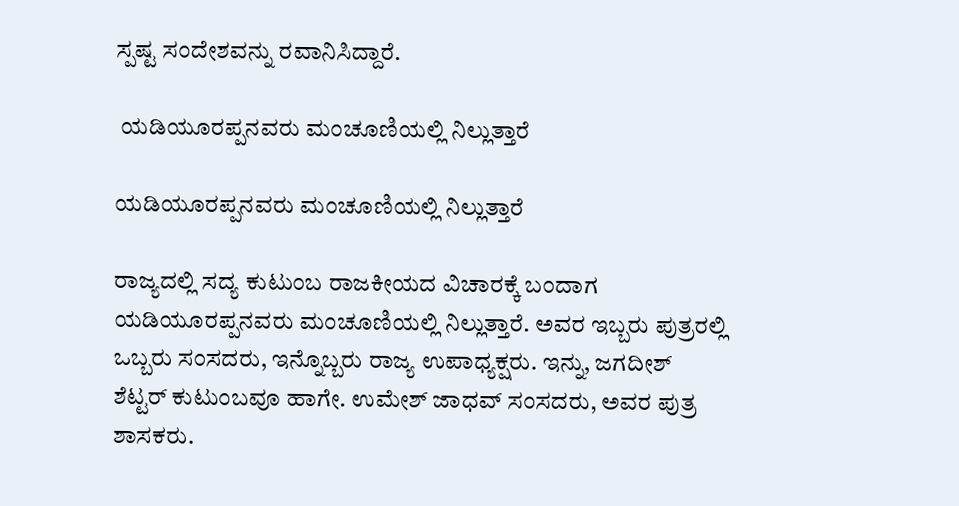ಸ್ಪಷ್ಟ ಸಂದೇಶವನ್ನು ರವಾನಿಸಿದ್ದಾರೆ.

 ಯಡಿಯೂರಪ್ಪನವರು ಮಂಚೂಣಿಯಲ್ಲಿ ನಿಲ್ಲುತ್ತಾರೆ

ಯಡಿಯೂರಪ್ಪನವರು ಮಂಚೂಣಿಯಲ್ಲಿ ನಿಲ್ಲುತ್ತಾರೆ

ರಾಜ್ಯದಲ್ಲಿ ಸದ್ಯ ಕುಟುಂಬ ರಾಜಕೀಯದ ವಿಚಾರಕ್ಕೆ ಬಂದಾಗ ಯಡಿಯೂರಪ್ಪನವರು ಮಂಚೂಣಿಯಲ್ಲಿ ನಿಲ್ಲುತ್ತಾರೆ. ಅವರ ಇಬ್ಬರು ಪುತ್ರರಲ್ಲಿ ಒಬ್ಬರು ಸಂಸದರು, ಇನ್ನೊಬ್ಬರು ರಾಜ್ಯ ಉಪಾಧ್ಯಕ್ಷರು. ಇನ್ನು, ಜಗದೀಶ್ ಶೆಟ್ಟರ್ ಕುಟುಂಬವೂ ಹಾಗೇ. ಉಮೇಶ್ ಜಾಧವ್ ಸಂಸದರು, ಅವರ ಪುತ್ರ ಶಾಸಕರು.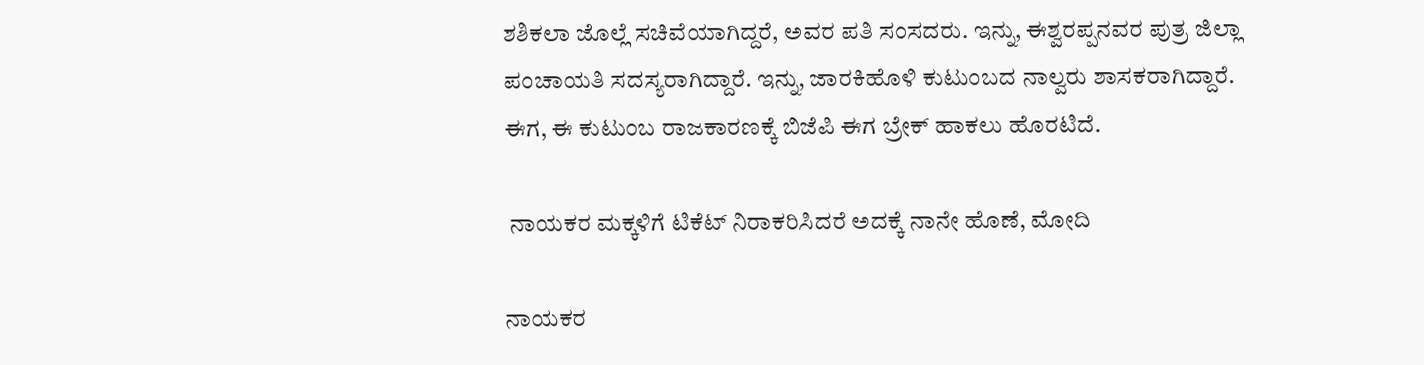ಶಶಿಕಲಾ ಜೊಲ್ಲೆ ಸಚಿವೆಯಾಗಿದ್ದರೆ, ಅವರ ಪತಿ ಸಂಸದರು. ಇನ್ನು, ಈಶ್ವರಪ್ಪನವರ ಪುತ್ರ ಜಿಲ್ಲಾ ಪಂಚಾಯತಿ ಸದಸ್ಯರಾಗಿದ್ದಾರೆ. ಇನ್ನು, ಜಾರಕಿಹೊಳಿ ಕುಟುಂಬದ ನಾಲ್ವರು ಶಾಸಕರಾಗಿದ್ದಾರೆ. ಈಗ, ಈ ಕುಟುಂಬ ರಾಜಕಾರಣಕ್ಕೆ ಬಿಜೆಪಿ ಈಗ ಬ್ರೇಕ್ ಹಾಕಲು ಹೊರಟಿದೆ.

 ನಾಯಕರ ಮಕ್ಕಳಿಗೆ ಟಿಕೆಟ್ ನಿರಾಕರಿಸಿದರೆ ಅದಕ್ಕೆ ನಾನೇ ಹೊಣೆ, ಮೋದಿ

ನಾಯಕರ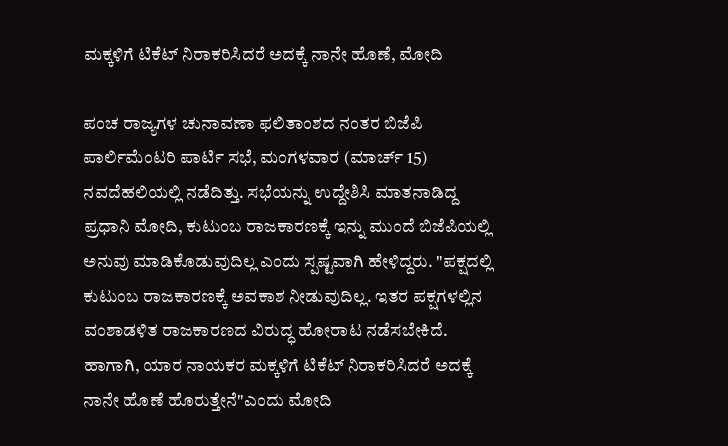ಮಕ್ಕಳಿಗೆ ಟಿಕೆಟ್ ನಿರಾಕರಿಸಿದರೆ ಅದಕ್ಕೆ ನಾನೇ ಹೊಣೆ, ಮೋದಿ

ಪಂಚ ರಾಜ್ಯಗಳ ಚುನಾವಣಾ ಫಲಿತಾಂಶದ ನಂತರ ಬಿಜೆಪಿ ಪಾರ್ಲಿಮೆಂಟರಿ ಪಾರ್ಟಿ ಸಭೆ, ಮಂಗಳವಾರ (ಮಾರ್ಚ್ 15) ನವದೆಹಲಿಯಲ್ಲಿ ನಡೆದಿತ್ತು. ಸಭೆಯನ್ನು ಉದ್ದೇಶಿಸಿ ಮಾತನಾಡಿದ್ದ ಪ್ರಧಾನಿ ಮೋದಿ, ಕುಟುಂಬ ರಾಜಕಾರಣಕ್ಕೆ ಇನ್ನು ಮುಂದೆ ಬಿಜೆಪಿಯಲ್ಲಿ ಅನುವು ಮಾಡಿಕೊಡುವುದಿಲ್ಲ ಎಂದು ಸ್ಪಷ್ಟವಾಗಿ ಹೇಳಿದ್ದರು. "ಪಕ್ಷದಲ್ಲಿ ಕುಟುಂಬ ರಾಜಕಾರಣಕ್ಕೆ ಅವಕಾಶ ನೀಡುವುದಿಲ್ಲ. ಇತರ ಪಕ್ಷಗಳಲ್ಲಿನ ವಂಶಾಡಳಿತ ರಾಜಕಾರಣದ ವಿರುದ್ಧ ಹೋರಾಟ ನಡೆಸಬೇಕಿದೆ. ಹಾಗಾಗಿ, ಯಾರ ನಾಯಕರ ಮಕ್ಕಳಿಗೆ ಟಿಕೆಟ್ ನಿರಾಕರಿಸಿದರೆ ಅದಕ್ಕೆ ನಾನೇ ಹೊಣೆ ಹೊರುತ್ತೇನೆ"ಎಂದು ಮೋದಿ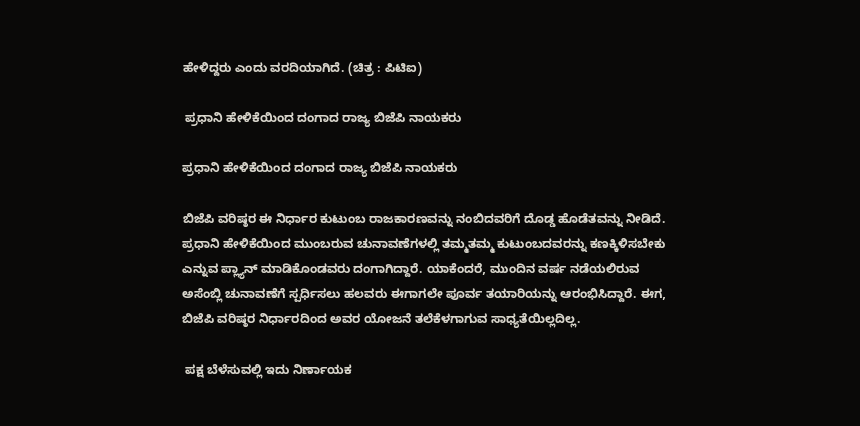ಹೇಳಿದ್ದರು ಎಂದು ವರದಿಯಾಗಿದೆ. (ಚಿತ್ರ : ಪಿಟಿಐ)

 ಪ್ರಧಾನಿ ಹೇಳಿಕೆಯಿಂದ ದಂಗಾದ ರಾಜ್ಯ ಬಿಜೆಪಿ ನಾಯಕರು

ಪ್ರಧಾನಿ ಹೇಳಿಕೆಯಿಂದ ದಂಗಾದ ರಾಜ್ಯ ಬಿಜೆಪಿ ನಾಯಕರು

ಬಿಜೆಪಿ ವರಿಷ್ಠರ ಈ ನಿರ್ಧಾರ ಕುಟುಂಬ ರಾಜಕಾರಣವನ್ನು ನಂಬಿದವರಿಗೆ ದೊಡ್ಡ ಹೊಡೆತವನ್ನು ನೀಡಿದೆ. ಪ್ರಧಾನಿ ಹೇಳಿಕೆಯಿಂದ ಮುಂಬರುವ ಚುನಾವಣೆಗಳಲ್ಲಿ ತಮ್ಮತಮ್ಮ ಕುಟುಂಬದವರನ್ನು ಕಣಕ್ಕಿಳಿಸಬೇಕು ಎನ್ನುವ ಪ್ಲ್ಯಾನ್ ಮಾಡಿಕೊಂಡವರು ದಂಗಾಗಿದ್ದಾರೆ. ಯಾಕೆಂದರೆ, ಮುಂದಿನ ವರ್ಷ ನಡೆಯಲಿರುವ ಅಸೆಂಬ್ಲಿ ಚುನಾವಣೆಗೆ ಸ್ಪರ್ಧಿಸಲು ಹಲವರು ಈಗಾಗಲೇ ಪೂರ್ವ ತಯಾರಿಯನ್ನು ಆರಂಭಿಸಿದ್ದಾರೆ. ಈಗ, ಬಿಜೆಪಿ ವರಿಷ್ಠರ ನಿರ್ಧಾರದಿಂದ ಅವರ ಯೋಜನೆ ತಲೆಕೆಳಗಾಗುವ ಸಾಧ್ಯತೆಯಿಲ್ಲದಿಲ್ಲ.

 ಪಕ್ಷ ಬೆಳೆಸುವಲ್ಲಿ ಇದು ನಿರ್ಣಾಯಕ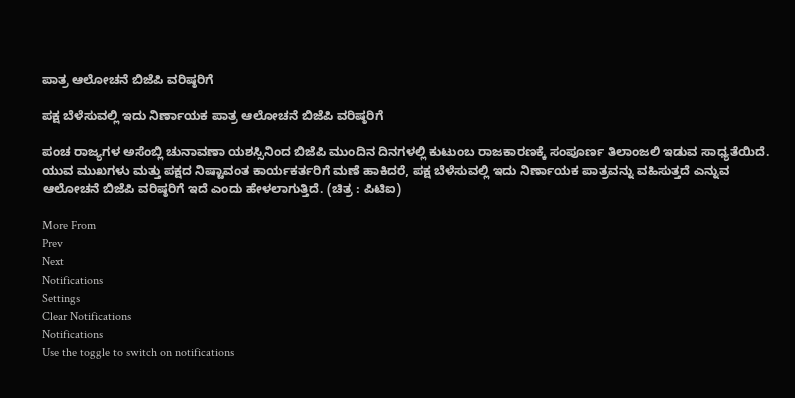ಪಾತ್ರ ಆಲೋಚನೆ ಬಿಜೆಪಿ ವರಿಷ್ಠರಿಗೆ

ಪಕ್ಷ ಬೆಳೆಸುವಲ್ಲಿ ಇದು ನಿರ್ಣಾಯಕ ಪಾತ್ರ ಆಲೋಚನೆ ಬಿಜೆಪಿ ವರಿಷ್ಠರಿಗೆ

ಪಂಚ ರಾಜ್ಯಗಳ ಅಸೆಂಬ್ಲಿ ಚುನಾವಣಾ ಯಶಸ್ಸಿನಿಂದ ಬಿಜೆಪಿ ಮುಂದಿನ ದಿನಗಳಲ್ಲಿ ಕುಟುಂಬ ರಾಜಕಾರಣಕ್ಕೆ ಸಂಪೂರ್ಣ ತಿಲಾಂಜಲಿ ಇಡುವ ಸಾಧ್ಯತೆಯಿದೆ. ಯುವ ಮುಖಗಳು ಮತ್ತು ಪಕ್ಷದ ನಿಷ್ಟಾವಂತ ಕಾರ್ಯಕರ್ತರಿಗೆ ಮಣೆ ಹಾಕಿದರೆ, ಪಕ್ಷ ಬೆಳೆಸುವಲ್ಲಿ ಇದು ನಿರ್ಣಾಯಕ ಪಾತ್ರವನ್ನು ವಹಿಸುತ್ತದೆ ಎನ್ನುವ ಆಲೋಚನೆ ಬಿಜೆಪಿ ವರಿಷ್ಠರಿಗೆ ಇದೆ ಎಂದು ಹೇಳಲಾಗುತ್ತಿದೆ. (ಚಿತ್ರ : ಪಿಟಿಐ)

More From
Prev
Next
Notifications
Settings
Clear Notifications
Notifications
Use the toggle to switch on notifications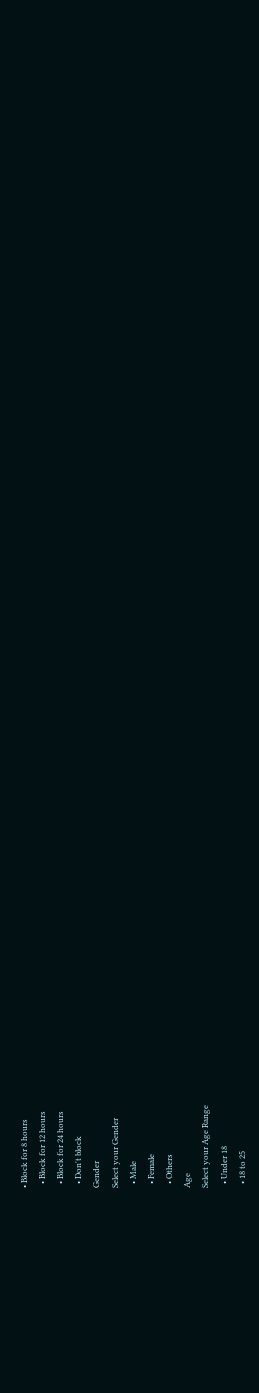• Block for 8 hours
  • Block for 12 hours
  • Block for 24 hours
  • Don't block
Gender
Select your Gender
  • Male
  • Female
  • Others
Age
Select your Age Range
  • Under 18
  • 18 to 25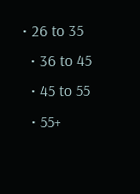• 26 to 35
  • 36 to 45
  • 45 to 55
  • 55+